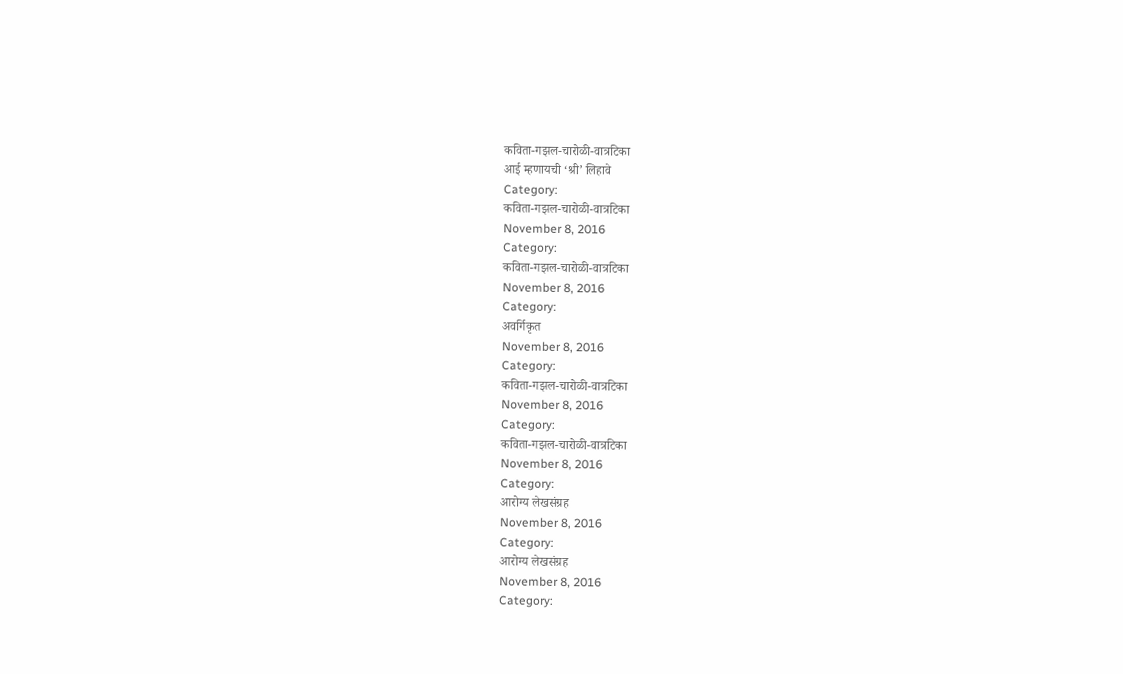कविता-गझल-चारोळी-वात्रटिका
आई म्हणायची ‘श्री’ लिहावे
Category:
कविता-गझल-चारोळी-वात्रटिका
November 8, 2016
Category:
कविता-गझल-चारोळी-वात्रटिका
November 8, 2016
Category:
अवर्गिकृत
November 8, 2016
Category:
कविता-गझल-चारोळी-वात्रटिका
November 8, 2016
Category:
कविता-गझल-चारोळी-वात्रटिका
November 8, 2016
Category:
आरोग्य लेखसंग्रह
November 8, 2016
Category:
आरोग्य लेखसंग्रह
November 8, 2016
Category: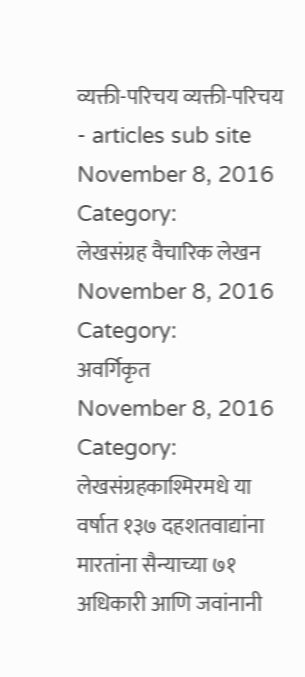व्यक्ती-परिचय व्यक्ती-परिचय - articles sub site
November 8, 2016
Category:
लेखसंग्रह वैचारिक लेखन
November 8, 2016
Category:
अवर्गिकृत
November 8, 2016
Category:
लेखसंग्रहकाश्मिरमधे या वर्षात १३७ दहशतवाद्यांना मारतांना सैन्याच्या ७१ अधिकारी आणि जवांनानी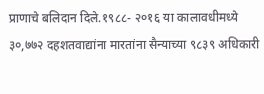प्राणाचे बलिदान दिले.१९८८- २०१६ या कालावधीमध्ये ३०,७७२ दहशतवाद्यांना मारतांना सैन्याच्या ९८३९ अधिकारी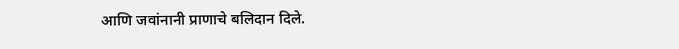आणि जवांनानी प्राणाचे बलिदान दिले.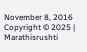November 8, 2016
Copyright © 2025 | Marathisrushti